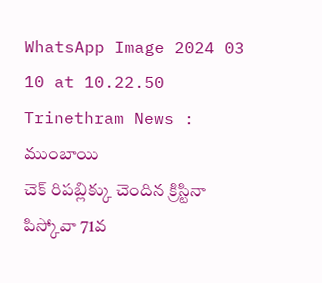WhatsApp Image 2024 03 10 at 10.22.50
Trinethram News : ముంబాయి
చెక్ రిపబ్లిక్కు చెందిన క్రిస్టినా పిస్కోవా 71వ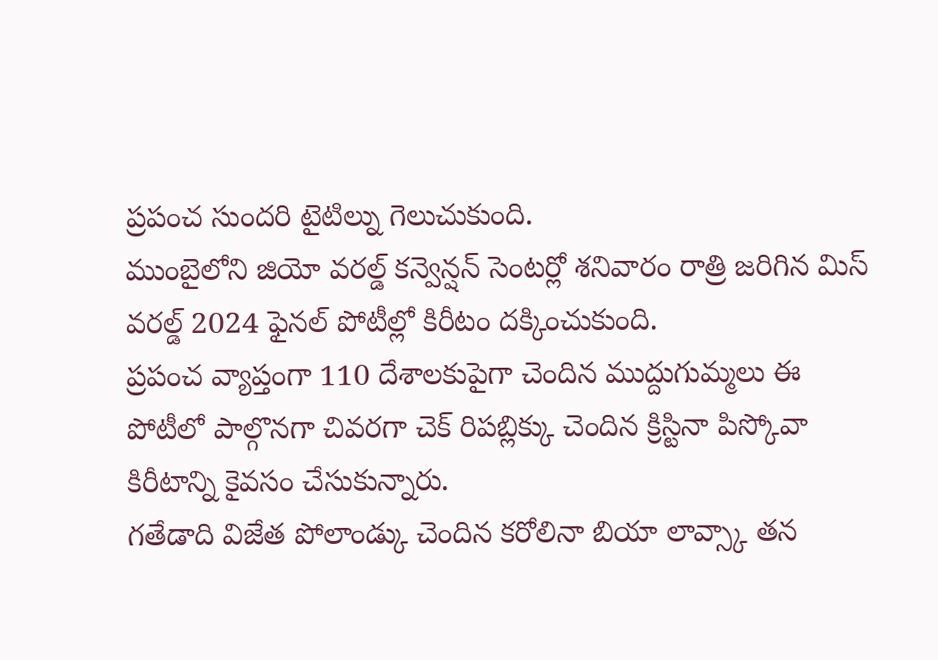ప్రపంచ సుందరి టైటిల్ను గెలుచుకుంది.
ముంబైలోని జియో వరల్డ్ కన్వెన్షన్ సెంటర్లో శనివారం రాత్రి జరిగిన మిస్ వరల్డ్ 2024 ఫైనల్ పోటీల్లో కిరీటం దక్కించుకుంది.
ప్రపంచ వ్యాప్తంగా 110 దేశాలకుపైగా చెందిన ముద్దుగుమ్మలు ఈ పోటీలో పాల్గొనగా చివరగా చెక్ రిపబ్లిక్కు చెందిన క్రిస్టినా పిస్కోవా కిరీటాన్ని కైవసం చేసుకున్నారు.
గతేడాది విజేత పోలాండ్కు చెందిన కరోలినా బియా లావ్స్కా తన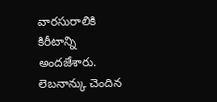వారసురాలికి కిరీటాన్ని అందజేశారు. లెబనాన్కు చెందిన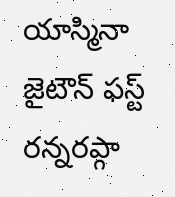యాస్మినా జైటౌన్ ఫస్ట్ రన్నరప్గా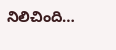నిలిచింది…